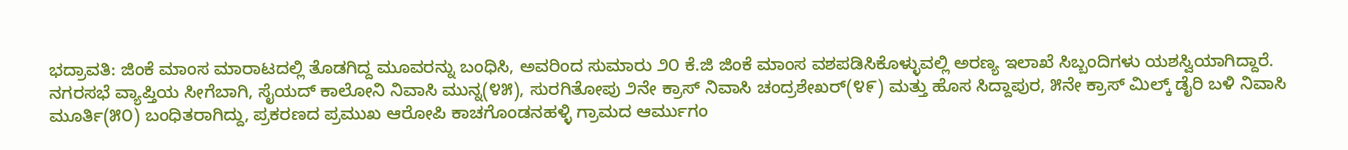ಭದ್ರಾವತಿ: ಜಿಂಕೆ ಮಾಂಸ ಮಾರಾಟದಲ್ಲಿ ತೊಡಗಿದ್ದ ಮೂವರನ್ನು ಬಂಧಿಸಿ, ಅವರಿಂದ ಸುಮಾರು ೨೦ ಕೆ.ಜಿ ಜಿಂಕೆ ಮಾಂಸ ವಶಪಡಿಸಿಕೊಳ್ಳುವಲ್ಲಿ ಅರಣ್ಯ ಇಲಾಖೆ ಸಿಬ್ಬಂದಿಗಳು ಯಶಸ್ವಿಯಾಗಿದ್ದಾರೆ.
ನಗರಸಭೆ ವ್ಯಾಪ್ತಿಯ ಸೀಗೆಬಾಗಿ, ಸೈಯದ್ ಕಾಲೋನಿ ನಿವಾಸಿ ಮುನ್ನ(೪೫), ಸುರಗಿತೋಪು ೨ನೇ ಕ್ರಾಸ್ ನಿವಾಸಿ ಚಂದ್ರಶೇಖರ್(೪೯) ಮತ್ತು ಹೊಸ ಸಿದ್ದಾಪುರ, ೫ನೇ ಕ್ರಾಸ್ ಮಿಲ್ಕ್ ಡೈರಿ ಬಳಿ ನಿವಾಸಿ ಮೂರ್ತಿ(೫೦) ಬಂಧಿತರಾಗಿದ್ದು, ಪ್ರಕರಣದ ಪ್ರಮುಖ ಆರೋಪಿ ಕಾಚಗೊಂಡನಹಳ್ಳಿ ಗ್ರಾಮದ ಆರ್ಮುಗಂ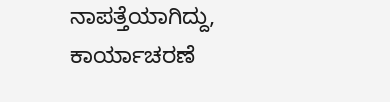ನಾಪತ್ತೆಯಾಗಿದ್ದು, ಕಾರ್ಯಾಚರಣೆ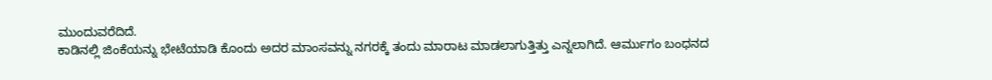ಮುಂದುವರೆದಿದೆ.
ಕಾಡಿನಲ್ಲಿ ಜಿಂಕೆಯನ್ನು ಭೇಟೆಯಾಡಿ ಕೊಂದು ಅದರ ಮಾಂಸವನ್ನು ನಗರಕ್ಕೆ ತಂದು ಮಾರಾಟ ಮಾಡಲಾಗುತ್ತಿತ್ತು ಎನ್ನಲಾಗಿದೆ. ಆರ್ಮುಗಂ ಬಂಧನದ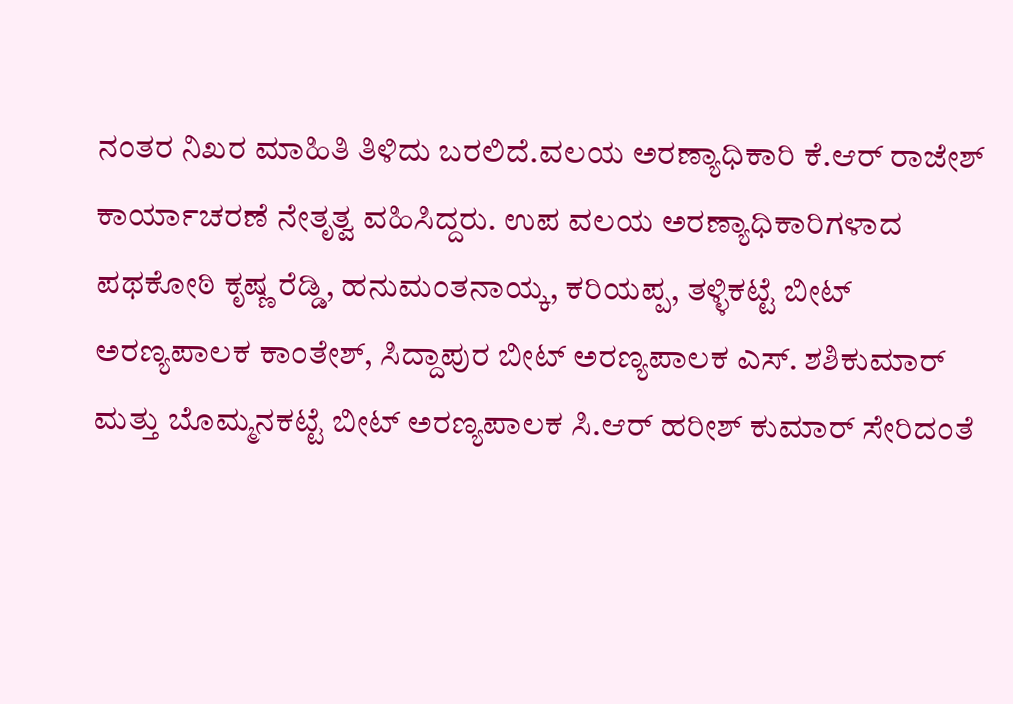ನಂತರ ನಿಖರ ಮಾಹಿತಿ ತಿಳಿದು ಬರಲಿದೆ.ವಲಯ ಅರಣ್ಯಾಧಿಕಾರಿ ಕೆ.ಆರ್ ರಾಜೇಶ್ ಕಾರ್ಯಾಚರಣೆ ನೇತೃತ್ವ ವಹಿಸಿದ್ದರು. ಉಪ ವಲಯ ಅರಣ್ಯಾಧಿಕಾರಿಗಳಾದ ಪಥಕೋಠಿ ಕೃಷ್ಣ ರೆಡ್ಡಿ, ಹನುಮಂತನಾಯ್ಕ, ಕರಿಯಪ್ಪ, ತಳ್ಳಿಕಟ್ಟೆ ಬೀಟ್ ಅರಣ್ಯಪಾಲಕ ಕಾಂತೇಶ್, ಸಿದ್ದಾಪುರ ಬೀಟ್ ಅರಣ್ಯಪಾಲಕ ಎಸ್. ಶಶಿಕುಮಾರ್ ಮತ್ತು ಬೊಮ್ಮನಕಟ್ಟೆ ಬೀಟ್ ಅರಣ್ಯಪಾಲಕ ಸಿ.ಆರ್ ಹರೀಶ್ ಕುಮಾರ್ ಸೇರಿದಂತೆ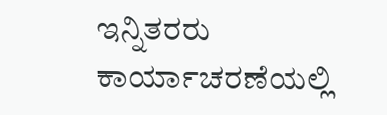ಇನ್ನಿತರರು ಕಾರ್ಯಾಚರಣೆಯಲ್ಲಿ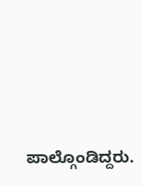ಪಾಲ್ಗೊಂಡಿದ್ದರು.